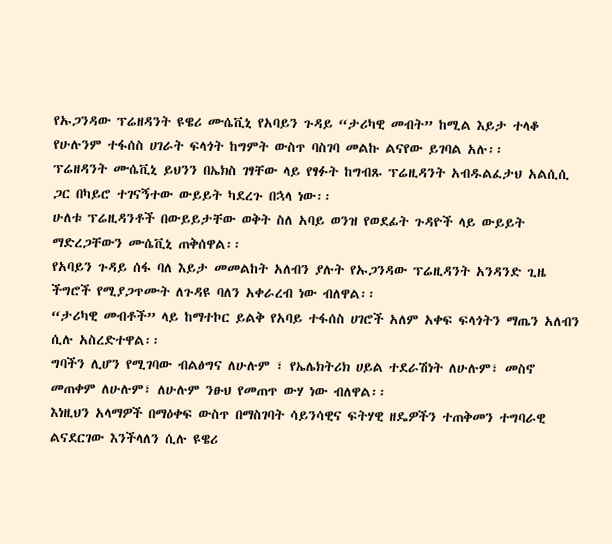የኡጋንዳው ፕሬዘዳንት ዩዌሪ ሙሴቪኒ የአባይን ጉዳይ “ታሪካዊ መብት” ከሚል እይታ ተላቆ የሁሉንም ተፋሰስ ሀገራት ፍላጎት ከግምት ውስጥ ባስገባ መልኩ ልናየው ይገባል አሉ፡፡
ፕሬዘዳንት ሙሴቪኒ ይህንን በኤክስ ገፃቸው ላይ የፃፉት ከግብጹ ፕሬዚዳንት አብዱልፈታህ አልሲሲ ጋር በካይሮ ተገናኝተው ውይይት ካደረጉ በኋላ ነው፡፡
ሁለቱ ፕሬዚዳንቶች በውይይታቸው ወቅት ስለ አባይ ወንዝ የወደፊት ጉዳዮች ላይ ውይይት ማድረጋቸውን ሙሴቪኒ ጠቅሰዋል፡፡
የአባይን ጉዳይ ሰፋ ባለ እይታ መመልከት አለብን ያሉት የኡጋንዳው ፕሬዚዳንት አንዳንድ ጊዜ ችግሮች የሚያጋጥሙት ለጉዳዩ ባለን አቀራረብ ነው ብለዋል፡፡
“ታሪካዊ መብቶች” ላይ ከማተኮር ይልቅ የአባይ ተፋሰስ ሀገሮች አለም አቀፍ ፍላጎትን ማጤን አለብን ሲሉ አስረድተዋል፡፡
ግባችን ሊሆን የሚገባው ብልፅግና ለሁሉም ፣ የኤሌክትሪክ ሀይል ተደራሽነት ለሁሉም፣ መስኖ መጠቀም ለሁሉም፣ ለሁሉም ንፁህ የመጠጥ ውሃ ነው ብለዋል፡፡
እነዚህን አላማዎች በማዕቀፍ ውስጥ በማስገባት ሳይንሳዊና ፍትሃዊ ዘዴዎችን ተጠቅመን ተግባራዊ ልናደርገው እንችላለን ሲሉ ዩዌሪ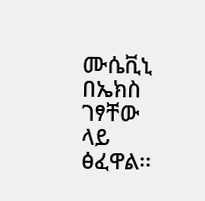ሙሴቪኒ በኤክስ ገፃቸው ላይ ፅፈዋል፡፡